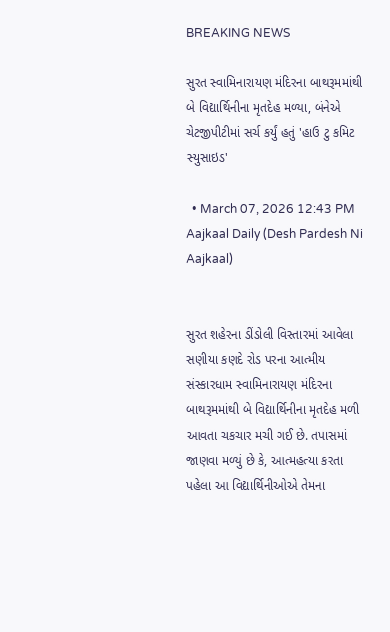BREAKING NEWS

સુરત સ્વામિનારાયણ મંદિરના બાથરૂમમાંથી બે વિદ્યાર્થિનીના મૃતદેહ મળ્યા, બંનેએ ચેટજીપીટીમાં સર્ચ કર્યું હતું 'હાઉ ટુ કમિટ સ્યુસાઇડ'

  • March 07, 2026 12:43 PM
Aajkaal Daily (Desh Pardesh Ni Aajkaal)


સુરત શહેરના ડીંડોલી વિસ્તારમાં આવેલા સણીયા કણદે રોડ પરના આત્મીય સંસ્કારધામ સ્વામિનારાયણ મંદિરના બાથરૂમમાંથી બે વિદ્યાર્થિનીના મૃતદેહ મળી આવતા ચકચાર મચી ગઈ છે. તપાસમાં જાણવા મળ્યું છે કે, આત્મહત્યા કરતા પહેલા આ વિદ્યાર્થિનીઓએ તેમના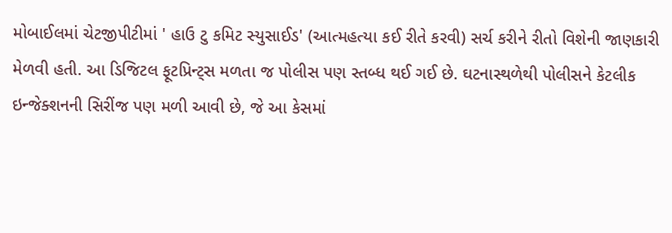મોબાઈલમાં ચેટજીપીટીમાં ' હાઉ ટુ કમિટ સ્યુસાઈડ' (આત્મહત્યા કઈ રીતે કરવી) સર્ચ કરીને રીતો વિશેની જાણકારી મેળવી હતી. આ ડિજિટલ ફૂટપ્રિન્ટ્સ મળતા જ પોલીસ પણ સ્તબ્ધ થઈ ગઈ છે. ઘટનાસ્થળેથી પોલીસને કેટલીક ઇન્જેક્શનની સિરીંજ પણ મળી આવી છે, જે આ કેસમાં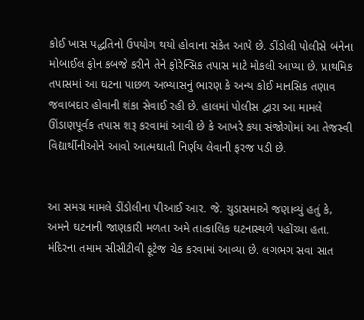કોઈ ખાસ પદ્ધતિનો ઉપયોગ થયો હોવાના સંકેત આપે છે. ડીંડોલી પોલીસે બંનેના મોબાઈલ ફોન કબજે કરીને તેને ફોરેન્સિક તપાસ માટે મોકલી આપ્યા છે. પ્રાથમિક તપાસમાં આ ઘટના પાછળ અભ્યાસનું ભારણ કે અન્ય કોઈ માનસિક તણાવ જવાબદાર હોવાની શંકા સેવાઈ રહી છે. હાલમાં પોલીસ દ્વારા આ મામલે ઊંડાણપૂર્વક તપાસ શરૂ કરવામાં આવી છે કે આખરે કયા સંજોગોમાં આ તેજસ્વી વિદ્યાર્થીનીઓને આવો આત્મઘાતી નિર્ણય લેવાની ફરજ પડી છે.


આ સમગ્ર મામલે ડીંડોલીના પીઆઈ આર. જે. ચુડાસમાએ જણાવ્યું હતું કે, અમને ઘટનાની જાણકારી મળતા અમે તાત્કાલિક ઘટનાસ્થળે પહોંચ્યા હતા. મંદિરના તમામ સીસીટીવી ફૂટેજ ચેક કરવામાં આવ્યા છે. લગભગ સવા સાત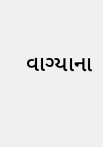વાગ્યાના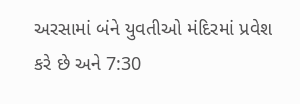અરસામાં બંને યુવતીઓ મંદિરમાં પ્રવેશ કરે છે અને 7:30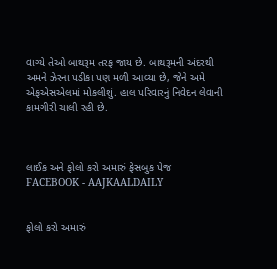વાગ્યે તેઓ બાથરૂમ તરફ જાય છે. બાથરૂમની અંદરથી અમને ઝેરના પડીકા પણ મળી આવ્યા છે, જેને અમે એફએસએલમાં મોકલીશું. હાલ પરિવારનું નિવેદન લેવાની કામગીરી ચાલી રહી છે.



લાઈક અને ફોલો કરો અમારું ફેસબુક પેજ FACEBOOK - AAJKAALDAILY


ફોલો કરો અમારું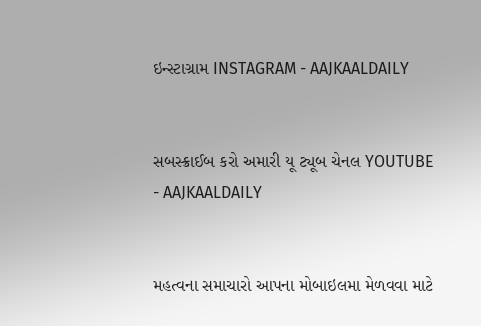ઇન્સ્ટાગ્રામ INSTAGRAM - AAJKAALDAILY


સબસ્ક્રાઈબ કરો અમારી યૂ ટ્યૂબ ચેનલ YOUTUBE - AAJKAALDAILY


મહત્વના સમાચારો આપના મોબાઇલમા મેળવવા માટે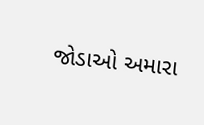જોડાઓ અમારા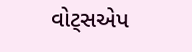વોટ્સએપ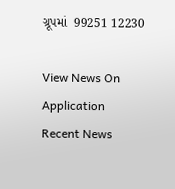ગ્રૂપમાં  99251 12230

View News On Application
Recent News